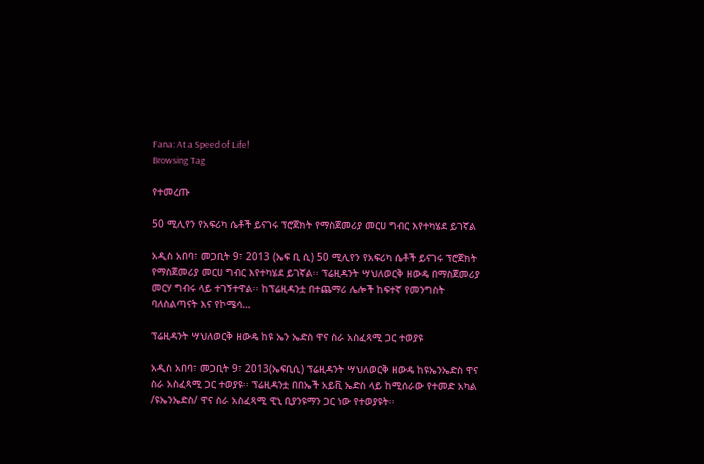Fana: At a Speed of Life!
Browsing Tag

የተመረጡ

50 ሚሊየን የአፍሪካ ሴቶች ይናገሩ ፕሮጀክት የማስጀመሪያ መርሀ ግብር እየተካሄደ ይገኛል

አዲስ አበባ፣ መጋቢት 9፣ 2013 (ኤፍ ቢ ሲ) 50 ሚሊየን የአፍሪካ ሴቶች ይናገሩ ፕሮጀክት የማስጀመሪያ መርሀ ግብር እየተካሄደ ይገኛል፡፡ ፕሬዚዳንት ሣህለወርቅ ዘውዴ በማስጀመሪያ መርሃ ግብሩ ላይ ተገኝተዋል፡፡ ከፕሬዚዳንቷ በተጨማሪ ሌሎች ከፍተኛ የመንግስት ባለስልጣናት እና የኮሜሳ…

ፕሬዚዳንት ሣህለወርቅ ዘውዴ ከዩ ኤን ኤድስ ዋና ስራ አስፈጻሚ ጋር ተወያዩ

አዲስ አበባ፣ መጋቢት 9፣ 2013(ኤፍቢሲ) ፕሬዚዳንት ሣህለወርቅ ዘውዴ ከዩኤንኤድስ ዋና ስራ አስፈጻሚ ጋር ተወያዩ፡፡ ፕሬዚዳንቷ በበኤች አይቪ ኤድስ ላይ ከሚሰራው የተመድ አካል /ዩኤንኤድስ/ ዋና ስራ አስፈጻሚ ዊኒ ቢያንዩማን ጋር ነው የተወያዩት፡፡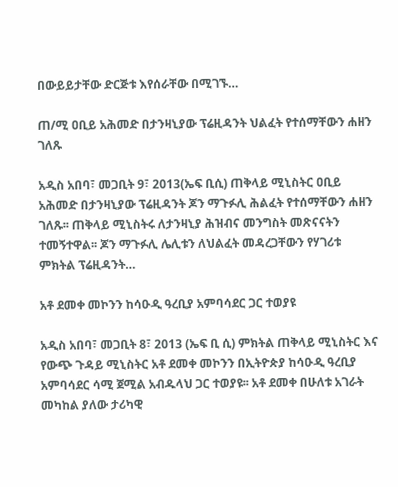በውይይታቸው ድርጅቱ እየሰራቸው በሚገኙ…

ጠ/ሚ ዐቢይ አሕመድ በታንዛኒያው ፕሬዚዳንት ህልፈት የተሰማቸውን ሐዘን ገለጹ

አዲስ አበባ፣ መጋቢት 9፣ 2013(ኤፍ ቢሲ) ጠቅላይ ሚኒስትር ዐቢይ አሕመድ በታንዛኒያው ፕሬዚዳንት ጆን ማጉፉሊ ሕልፈት የተሰማቸውን ሐዘን ገለጹ፡፡ ጠቅላይ ሚኒስትሩ ለታንዛኒያ ሕዝብና መንግስት መጽናናትን ተመኝተዋል፡፡ ጆን ማጉፉሊ ሌሊቱን ለህልፈት መዳረጋቸውን የሃገሪቱ ምክትል ፕሬዚዳንት…

አቶ ደመቀ መኮንን ከሳዑዲ ዓረቢያ አምባሳደር ጋር ተወያዩ

አዲስ አበባ፣ መጋቢት 8፣ 2013 (ኤፍ ቢ ሲ) ምክትል ጠቅላይ ሚኒስትር እና የውጭ ጉዳይ ሚኒስትር አቶ ደመቀ መኮንን በኢትዮጵያ ከሳዑዲ ዓረቢያ አምባሳደር ሳሚ ጀሚል አብዱላህ ጋር ተወያዩ፡፡ አቶ ደመቀ በሁለቱ አገራት መካከል ያለው ታሪካዊ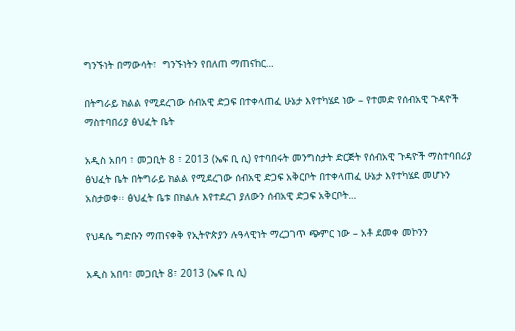ግንኙነት በማውሳት፣  ግንኙነትን የበለጠ ማጠናከር…

በትግራይ ክልል የሚደረገው ሰብአዊ ድጋፍ በተቀላጠፈ ሁኔታ እየተካሄደ ነው – የተመድ የሰብአዊ ጉዳዮች ማስተባበሪያ ፅህፈት ቤት

አዲስ አበባ ፣ መጋቢት 8 ፣ 2013 (ኤፍ ቢ ሲ) የተባበሩት መንግስታት ድርጅት የሰብአዊ ጉዳዮች ማስተባበሪያ ፅህፈት ቤት በትግራይ ክልል የሚደረገው ሰብአዊ ድጋፍ አቅርቦት በተቀላጠፈ ሁኔታ እየተካሄደ መሆኑን አስታወቀ፡፡ ፅህፈት ቤቱ በክልሉ እየተደረገ ያለውን ሰብአዊ ድጋፍ አቅርቦት…

የህዳሴ ግድቡን ማጠናቀቅ የኢትዮጵያን ሉዓላዊነት ማረጋገጥ ጭምር ነው – አቶ ደመቀ መኮንን

አዲስ አበባ፣ መጋቢት 8፣ 2013 (ኤፍ ቢ ሲ)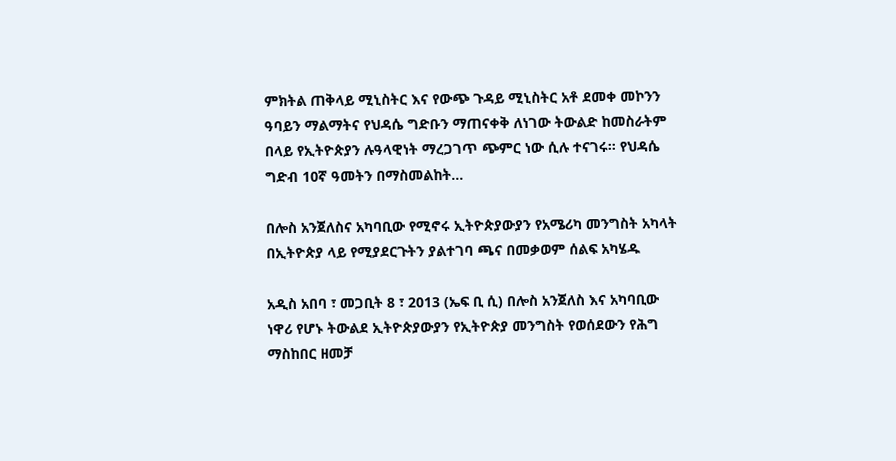ምክትል ጠቅላይ ሚኒስትር እና የውጭ ጉዳይ ሚኒስትር አቶ ደመቀ መኮንን ዓባይን ማልማትና የህዳሴ ግድቡን ማጠናቀቅ ለነገው ትውልድ ከመስራትም በላይ የኢትዮጵያን ሉዓላዊነት ማረጋገጥ ጭምር ነው ሲሉ ተናገሩ፡፡ የህዳሴ ግድብ 10ኛ ዓመትን በማስመልከት…

በሎስ አንጀለስና አካባቢው የሚኖሩ ኢትዮጵያውያን የአሜሪካ መንግስት አካላት በኢትዮጵያ ላይ የሚያደርጉትን ያልተገባ ጫና በመቃወም ሰልፍ አካሄዱ

አዲስ አበባ ፣ መጋቢት 8 ፣ 2013 (ኤፍ ቢ ሲ) በሎስ አንጀለስ እና አካባቢው ነዋሪ የሆኑ ትውልደ ኢትዮጵያውያን የኢትዮጵያ መንግስት የወሰደውን የሕግ ማስከበር ዘመቻ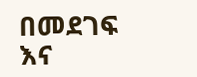በመደገፍ እና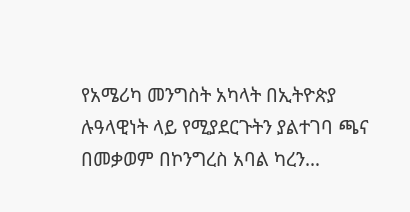የአሜሪካ መንግስት አካላት በኢትዮጵያ ሉዓላዊነት ላይ የሚያደርጉትን ያልተገባ ጫና በመቃወም በኮንግረስ አባል ካረን…